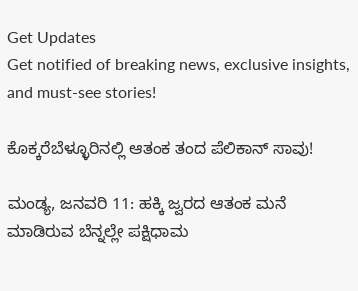Get Updates
Get notified of breaking news, exclusive insights, and must-see stories!

ಕೊಕ್ಕರೆಬೆಳ್ಳೂರಿನಲ್ಲಿ ಆತಂಕ ತಂದ ಪೆಲಿಕಾನ್ ಸಾವು!

ಮಂಡ್ಯ, ಜನವರಿ 11: ಹಕ್ಕಿ ಜ್ವರದ ಆತಂಕ ಮನೆ ಮಾಡಿರುವ ಬೆನ್ನಲ್ಲೇ ಪಕ್ಷಿಧಾಮ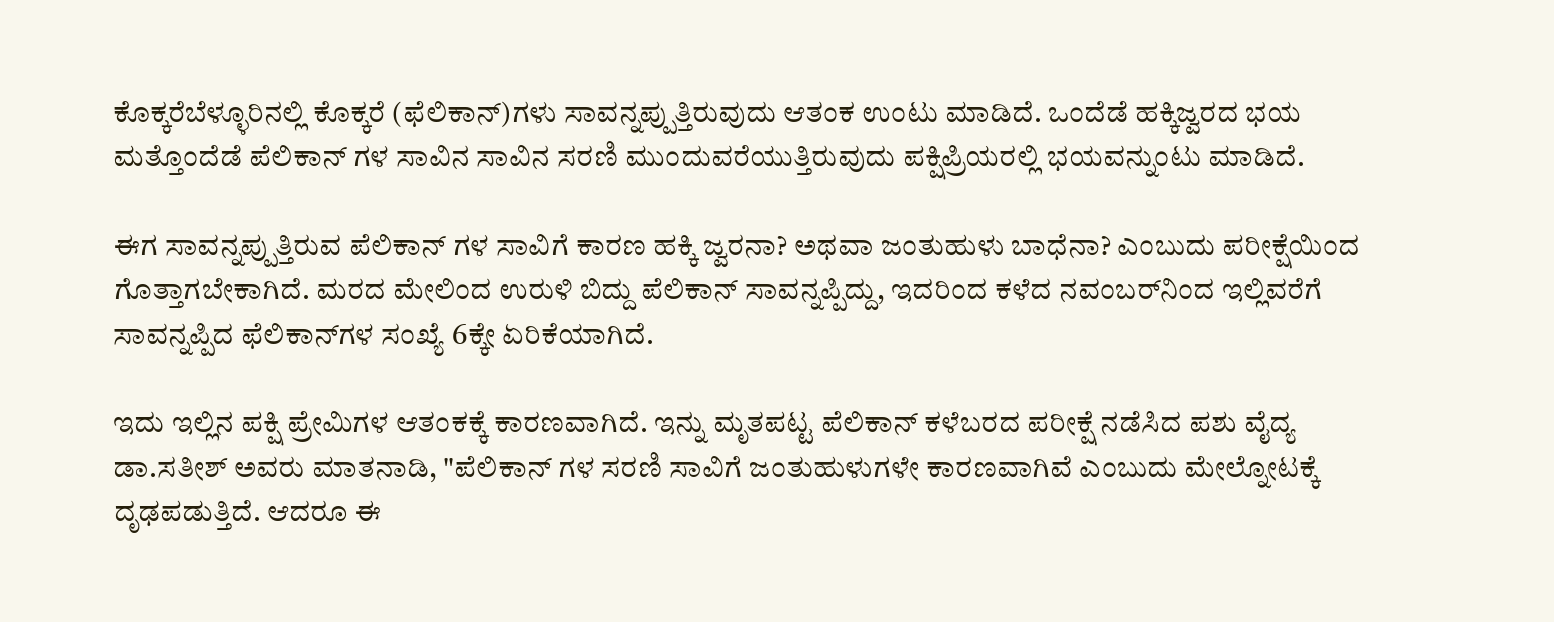ಕೊಕ್ಕರೆಬೆಳ್ಳೂರಿನಲ್ಲಿ ಕೊಕ್ಕರೆ (ಫೆಲಿಕಾನ್)ಗಳು ಸಾವನ್ನಪ್ಪುತ್ತಿರುವುದು ಆತಂಕ ಉಂಟು ಮಾಡಿದೆ. ಒಂದೆಡೆ ಹಕ್ಕಿಜ್ವರದ ಭಯ ಮತ್ತೊಂದೆಡೆ ಪೆಲಿಕಾನ್ ಗಳ ಸಾವಿನ ಸಾವಿನ ಸರಣಿ ಮುಂದುವರೆಯುತ್ತಿರುವುದು ಪಕ್ಷಿಪ್ರಿಯರಲ್ಲಿ ಭಯವನ್ನುಂಟು ಮಾಡಿದೆ.

ಈಗ ಸಾವನ್ನಪ್ಪುತ್ತಿರುವ ಪೆಲಿಕಾನ್ ಗಳ ಸಾವಿಗೆ ಕಾರಣ ಹಕ್ಕಿ ಜ್ವರನಾ? ಅಥವಾ ಜಂತುಹುಳು ಬಾಧೆನಾ? ಎಂಬುದು ಪರೀಕ್ಷೆಯಿಂದ ಗೊತ್ತಾಗಬೇಕಾಗಿದೆ. ಮರದ ಮೇಲಿಂದ ಉರುಳಿ ಬಿದ್ದು ಪೆಲಿಕಾನ್ ಸಾವನ್ನಪ್ಪಿದ್ದು, ಇದರಿಂದ ಕಳೆದ ನವಂಬರ್‌ನಿಂದ ಇಲ್ಲಿವರೆಗೆ ಸಾವನ್ನಪ್ಪಿದ ಫೆಲಿಕಾನ್‍ಗಳ ಸಂಖ್ಯೆ 6ಕ್ಕೇ ಏರಿಕೆಯಾಗಿದೆ.

ಇದು ಇಲ್ಲಿನ ಪಕ್ಷಿ ಪ್ರೇಮಿಗಳ ಆತಂಕಕ್ಕೆ ಕಾರಣವಾಗಿದೆ. ಇನ್ನು ಮೃತಪಟ್ಟ ಪೆಲಿಕಾನ್ ಕಳೆಬರದ ಪರೀಕ್ಷೆ ನಡೆಸಿದ ಪಶು ವೈದ್ಯ ಡಾ.ಸತೀಶ್ ಅವರು ಮಾತನಾಡಿ, "ಪೆಲಿಕಾನ್ ಗಳ ಸರಣಿ ಸಾವಿಗೆ ಜಂತುಹುಳುಗಳೇ ಕಾರಣವಾಗಿವೆ ಎಂಬುದು ಮೇಲ್ನೋಟಕ್ಕೆ ದೃಢಪಡುತ್ತಿದೆ. ಆದರೂ ಈ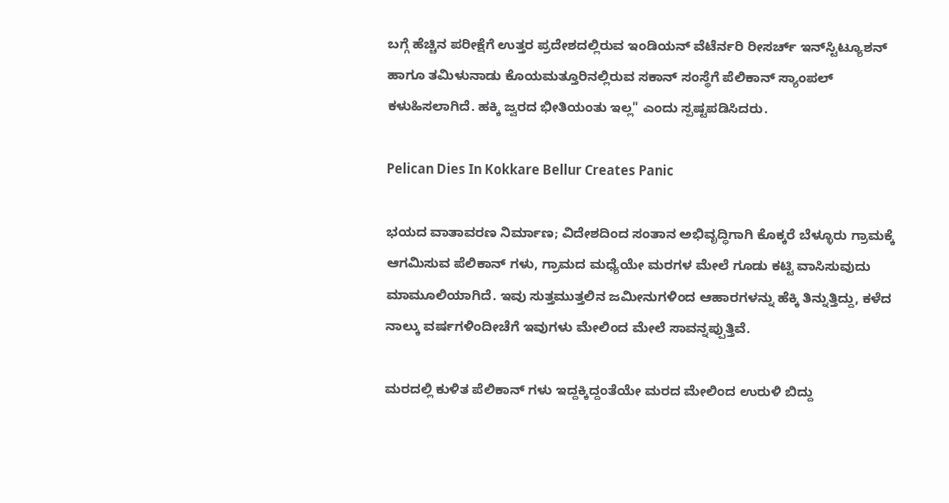ಬಗ್ಗೆ ಹೆಚ್ಚಿನ ಪರೀಕ್ಷೆಗೆ ಉತ್ತರ ಪ್ರದೇಶದಲ್ಲಿರುವ ಇಂಡಿಯನ್ ವೆಟೆರ್ನರಿ ರೀಸರ್ಚ್ ಇನ್‍ಸ್ಟಿಟ್ಯೂಶನ್ ಹಾಗೂ ತಮಿಳುನಾಡು ಕೊಯಮತ್ತೂರಿನಲ್ಲಿರುವ ಸಕಾನ್ ಸಂಸ್ಥೆಗೆ ಪೆಲಿಕಾನ್ ಸ್ಯಾಂಪಲ್ ಕಳುಹಿಸಲಾಗಿದೆ. ಹಕ್ಕಿ ಜ್ವರದ ಭೀತಿಯಂತು ಇಲ್ಲ" ಎಂದು ಸ್ಪಷ್ಟಪಡಿಸಿದರು.

Pelican Dies In Kokkare Bellur Creates Panic

ಭಯದ ವಾತಾವರಣ ನಿರ್ಮಾಣ; ವಿದೇಶದಿಂದ ಸಂತಾನ ಅಭಿವೃದ್ಧಿಗಾಗಿ ಕೊಕ್ಕರೆ ಬೆಳ್ಳೂರು ಗ್ರಾಮಕ್ಕೆ ಆಗಮಿಸುವ ಪೆಲಿಕಾನ್ ಗಳು, ಗ್ರಾಮದ ಮಧ್ಯೆಯೇ ಮರಗಳ ಮೇಲೆ ಗೂಡು ಕಟ್ಟಿ ವಾಸಿಸುವುದು ಮಾಮೂಲಿಯಾಗಿದೆ. ಇವು ಸುತ್ತಮುತ್ತಲಿನ ಜಮೀನುಗಳಿಂದ ಆಹಾರಗಳನ್ನು ಹೆಕ್ಕಿ ತಿನ್ನುತ್ತಿದ್ದು, ಕಳೆದ ನಾಲ್ಕು ವರ್ಷಗಳಿಂದೀಚೆಗೆ ಇವುಗಳು ಮೇಲಿಂದ ಮೇಲೆ ಸಾವನ್ನಪ್ಪುತ್ತಿವೆ.

ಮರದಲ್ಲಿ ಕುಳಿತ ಪೆಲಿಕಾನ್ ಗಳು ಇದ್ದಕ್ಕಿದ್ದಂತೆಯೇ ಮರದ ಮೇಲಿಂದ ಉರುಳಿ ಬಿದ್ದು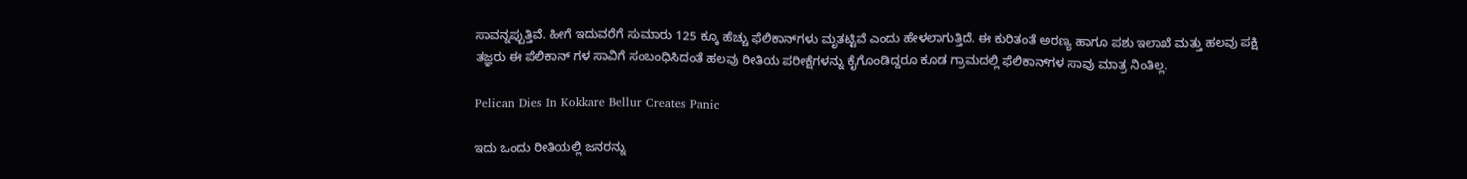ಸಾವನ್ನಪ್ಪುತ್ತಿವೆ. ಹೀಗೆ ಇದುವರೆಗೆ ಸುಮಾರು 125 ಕ್ಕೂ ಹೆಚ್ಚು ಫೆಲಿಕಾನ್‍ಗಳು ಮೃತಟ್ಟಿವೆ ಎಂದು ಹೇಳಲಾಗುತ್ತಿದೆ. ಈ ಕುರಿತಂತೆ ಅರಣ್ಯ ಹಾಗೂ ಪಶು ಇಲಾಖೆ ಮತ್ತು ಹಲವು ಪಕ್ಷಿ ತಜ್ಞರು ಈ ಪೆಲಿಕಾನ್ ಗಳ ಸಾವಿಗೆ ಸಂಬಂಧಿಸಿದಂತೆ ಹಲವು ರೀತಿಯ ಪರೀಕ್ಷೆಗಳನ್ನು ಕೈಗೊಂಡಿದ್ದರೂ ಕೂಡ ಗ್ರಾಮದಲ್ಲಿ ಫೆಲಿಕಾನ್‍ಗಳ ಸಾವು ಮಾತ್ರ ನಿಂತಿಲ್ಲ.

Pelican Dies In Kokkare Bellur Creates Panic

ಇದು ಒಂದು ರೀತಿಯಲ್ಲಿ ಜನರನ್ನು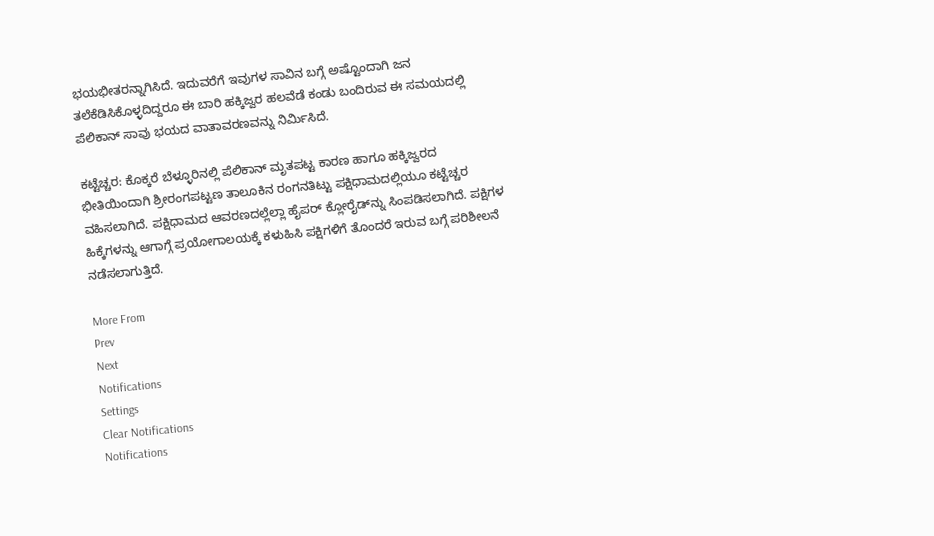ಭಯಭೀತರನ್ನಾಗಿಸಿದೆ. ಇದುವರೆಗೆ ಇವುಗಳ ಸಾವಿನ ಬಗ್ಗೆ ಅಷ್ಟೊಂದಾಗಿ ಜನ ತಲೆಕೆಡಿಸಿಕೊಳ್ಳದಿದ್ದರೂ ಈ ಬಾರಿ ಹಕ್ಕಿಜ್ವರ ಹಲವೆಡೆ ಕಂಡು ಬಂದಿರುವ ಈ ಸಮಯದಲ್ಲಿ ಪೆಲಿಕಾನ್ ಸಾವು ಭಯದ ವಾತಾವರಣವನ್ನು ನಿರ್ಮಿಸಿದೆ.

ಕಟ್ಟೆಚ್ಚರ: ಕೊಕ್ಕರೆ ಬೆಳ್ಳೂರಿನಲ್ಲಿ ಪೆಲಿಕಾನ್ ಮೃತಪಟ್ಟ ಕಾರಣ ಹಾಗೂ ಹಕ್ಕಿಜ್ವರದ ಭೀತಿಯಿಂದಾಗಿ ಶ್ರೀರಂಗಪಟ್ಟಣ ತಾಲೂಕಿನ ರಂಗನತಿಟ್ಟು ಪಕ್ಷಿಧಾಮದಲ್ಲಿಯೂ ಕಟ್ಟೆಚ್ಚರ ವಹಿಸಲಾಗಿದೆ. ಪಕ್ಷಿಧಾಮದ ಆವರಣದಲ್ಲೆಲ್ಲಾ ಹೈಪರ್ ಕ್ಲೋರೈಡ್‍ನ್ನು ಸಿಂಪಡಿಸಲಾಗಿದೆ. ಪಕ್ಷಿಗಳ ಹಿಕ್ಕೆಗಳನ್ನು ಆಗಾಗ್ಗೆ ಪ್ರಯೋಗಾಲಯಕ್ಕೆ ಕಳುಹಿಸಿ ಪಕ್ಷಿಗಳಿಗೆ ತೊಂದರೆ ಇರುವ ಬಗ್ಗೆ ಪರಿಶೀಲನೆ ನಡೆಸಲಾಗುತ್ತಿದೆ.

More From
Prev
Next
Notifications
Settings
Clear Notifications
Notifications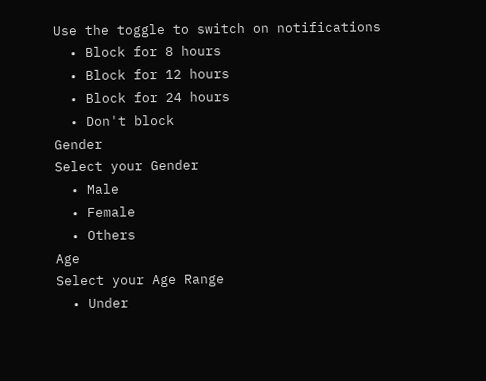Use the toggle to switch on notifications
  • Block for 8 hours
  • Block for 12 hours
  • Block for 24 hours
  • Don't block
Gender
Select your Gender
  • Male
  • Female
  • Others
Age
Select your Age Range
  • Under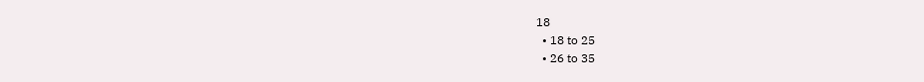18
  • 18 to 25
  • 26 to 35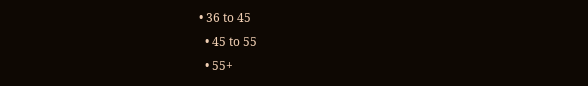• 36 to 45
  • 45 to 55
  • 55+